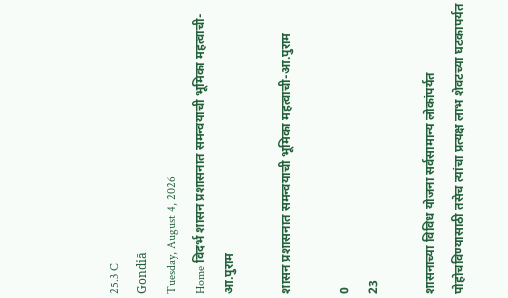25.3 C
Gondiā
Tuesday, August 4, 2026
Home विदर्भ शासन प्रशासनात समन्वयाची भूमिका महत्वाची-आ.पुराम

शासन प्रशासनात समन्वयाची भूमिका महत्वाची-आ.पुराम

0
23

शासनाच्या विविध योजना सर्वसामान्य लोकांपर्यत पोहोचविण्यासाठी तसेच त्यांचा प्रत्यक्ष लाभ शेवटच्या घटकापर्यत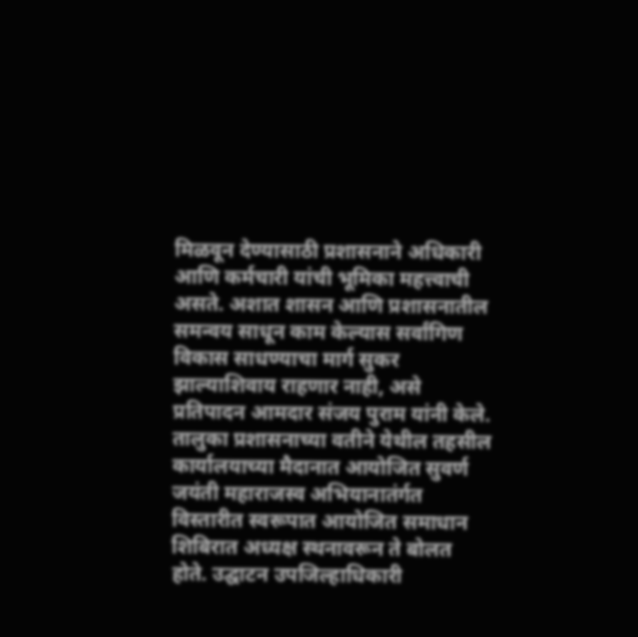मिळवून देण्यासाठी प्रशासनाने अधिकारी आणि कर्मचारी यांची भूमिका महत्त्वाची असते. अशात शासन आणि प्रशासनातील समन्वय साधून काम केल्यास सर्वांगिण विकास साधण्याचा मार्ग सुकर झाल्याशिवाय राहणार नाही, असे प्रतिपादन आमदार संजय पुराम यांनी केले.
तालुका प्रशासनाच्या वतीने येथील तहसील कार्यालयाच्या मैदानात आयोजित सुवर्ण जयंती महाराजस्व अभियानातंर्गत विस्तारीत स्वरूपात आयोजित समाधान शिबिरात अध्यक्ष स्थनावरून ते बोलत होते. उद्घाटन उपजिल्हाधिकारी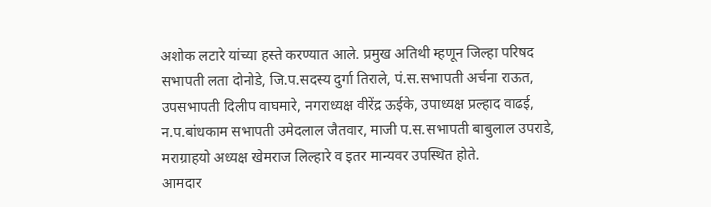अशोक लटारे यांच्या हस्ते करण्यात आले. प्रमुख अतिथी म्हणून जिल्हा परिषद सभापती लता दोनोडे, जि.प.सदस्य दुर्गा तिराले, पं.स.सभापती अर्चना राऊत, उपसभापती दिलीप वाघमारे, नगराध्यक्ष वीरेंद्र ऊईके, उपाध्यक्ष प्रल्हाद वाढई, न.प.बांधकाम सभापती उमेदलाल जैतवार, माजी प.स.सभापती बाबुलाल उपराडे, मराग्राहयो अध्यक्ष खेमराज लिल्हारे व इतर मान्यवर उपस्थित होते.
आमदार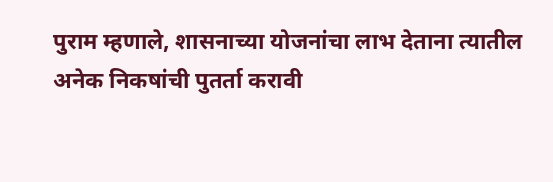पुराम म्हणाले, शासनाच्या योजनांचा लाभ देताना त्यातील अनेक निकषांची पुतर्ता करावी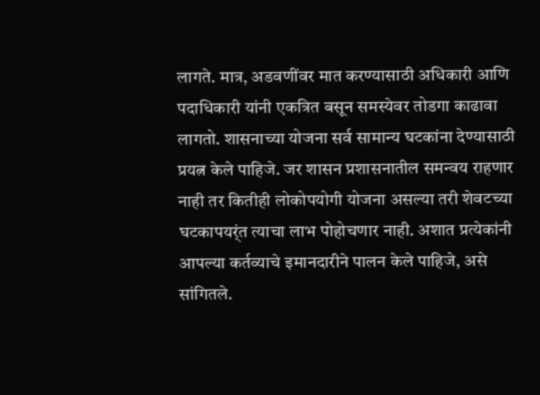लागते. मात्र, अडवणींवर मात करण्यासाठी अधिकारी आणि पदाधिकारी यांनी एकत्रित बसून समस्येवर तोडगा काढावा लागतो. शासनाच्या योजना सर्व सामान्य घटकांना देण्यासाठी प्रयत्न केले पाहिजे. जर शासन प्रशासनातील समन्वय राहणार नाही तर कितीही लोकोपयोगी योजना असल्या तरी शेवटच्या घटकापयर्ंत त्याचा लाभ पोहोचणार नाही. अशात प्रत्येकांनी आपल्या कर्तव्याचे इमानदारीने पालन केले पाहिजे, असे सांगितले.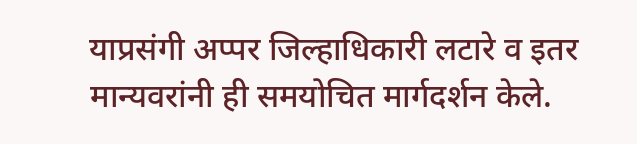याप्रसंगी अप्पर जिल्हाधिकारी लटारे व इतर मान्यवरांनी ही समयोचित मार्गदर्शन केले.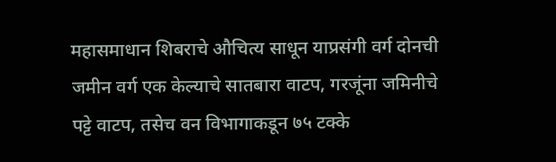महासमाधान शिबराचे औचित्य साधून याप्रसंगी वर्ग दोनची जमीन वर्ग एक केल्याचे सातबारा वाटप, गरजूंना जमिनीचे पट्टे वाटप, तसेच वन विभागाकडून ७५ टक्के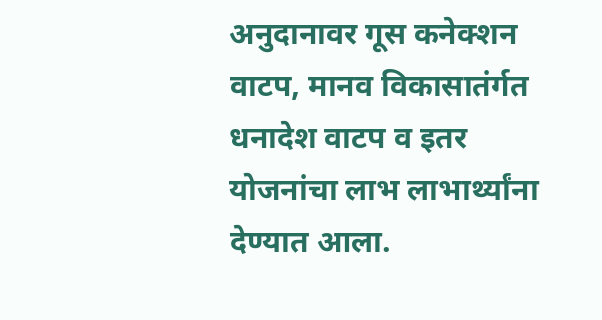अनुदानावर गूस कनेक्शन वाटप, मानव विकासातंर्गत धनादेश वाटप व इतर योजनांचा लाभ लाभार्थ्यांना देण्यात आला.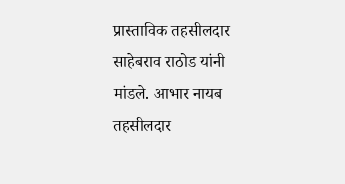प्रास्ताविक तहसीलदार साहेबराव राठोड यांनी मांडले. आभार नायब तहसीलदार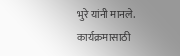भुरे यांनी मानले. कार्यक्रमासाठी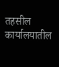तहसील कार्यालयातील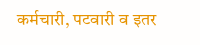कर्मचारी, पटवारी व इतर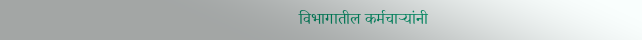विभागातील कर्मचार्‍यांनी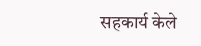सहकार्य केले